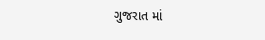ગુજરાત માં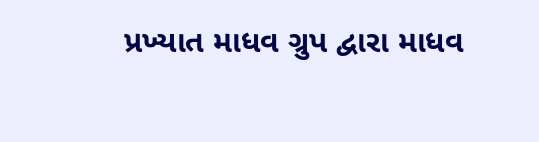પ્રખ્યાત માધવ ગ્રુપ દ્વારા માધવ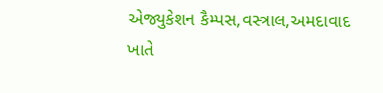એજ્યુકેશન કૈમ્પસ,વસ્ત્રાલ,અમદાવાદ ખાતે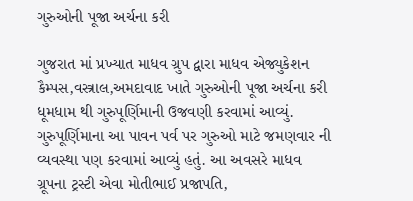ગુરુઓની પૂજા અર્ચના કરી

ગુજરાત માં પ્રખ્યાત માધવ ગ્રુપ દ્વારા માધવ એજ્યુકેશન કૈમ્પસ,વસ્ત્રાલ,અમદાવાદ ખાતે ગુરુઓની પૂજા અર્ચના કરી ધૂમધામ થી ગુરુપૂર્ણિમાની ઉજવણી કરવામાં આવ્યું. ગુરુપૂર્ણિમાના આ પાવન પર્વ પર ગુરુઓ માટે જમણવાર ની વ્યવસ્થા પણ કરવામાં આવ્યું હતું. આ અવસરે માધવ ગ્રૂપના ટ્રસ્ટી એવા મોતીભાઈ પ્રજાપતિ,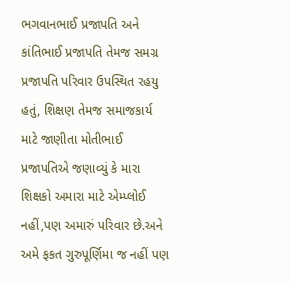ભગવાનભાઈ પ્રજાપતિ અને કાંતિભાઈ પ્રજાપતિ તેમજ સમગ્ર પ્રજાપતિ પરિવાર ઉપસ્થિત રહયુ હતું, શિક્ષણ તેમજ સમાજકાર્ય માટે જાણીતા મોતીભાઈ પ્રજાપતિએ જણાવ્યું કે મારા શિક્ષકો અમારા માટે એમ્પ્લોઈ નહીં,પણ અમારું પરિવાર છે.અને અમે ફકત ગુરુપૂર્ણિમા જ નહીં પણ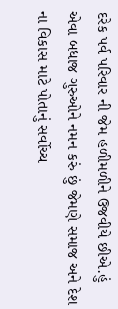દરેક પર્વ પરિવાર ની જેમ હળીમળીને ઉજવીયે છીએ.હું એવા બધાજ ગુરુઓને નમન કરું છું જેમણે સમાજ અને દેશ ના વિકાસ માટે પોતાનું સર્વોચ્ચ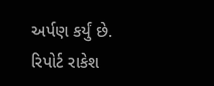અર્પણ કર્યું છે.
રિપોર્ટ રાકેશ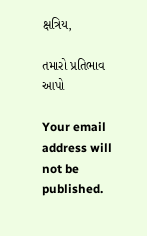ક્ષત્રિય,

તમારો પ્રતિભાવ આપો

Your email address will not be published.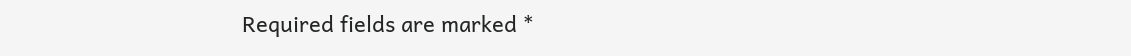Required fields are marked *